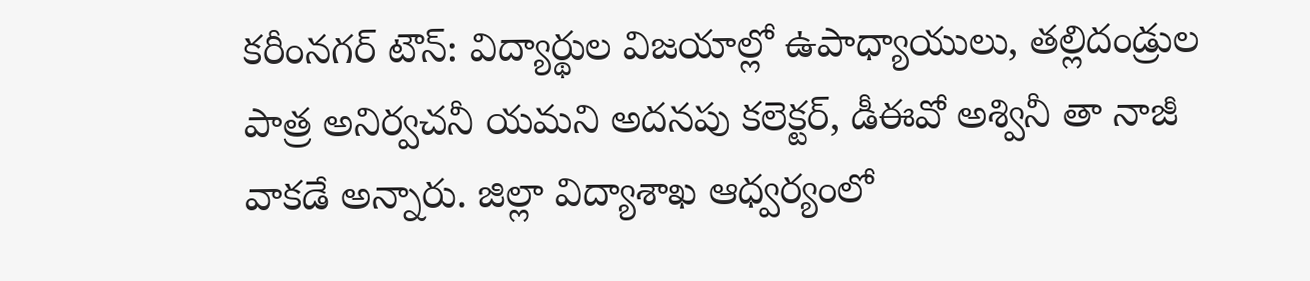కరీంనగర్ టౌన్: విద్యార్థుల విజయాల్లో ఉపాధ్యాయులు, తల్లిదండ్రుల పాత్ర అనిర్వచనీ యమని అదనపు కలెక్టర్, డీఈవో అశ్వినీ తా నాజీ వాకడే అన్నారు. జిల్లా విద్యాశాఖ ఆధ్వర్యంలో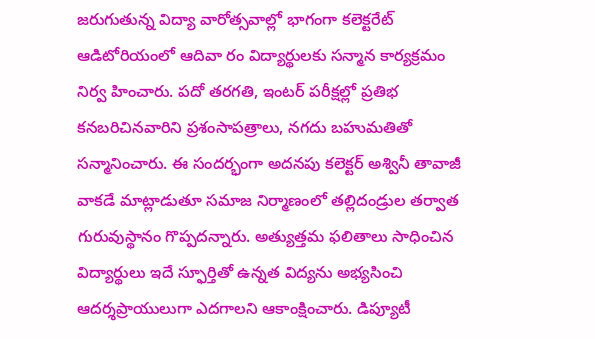జరుగుతున్న విద్యా వారోత్సవాల్లో భాగంగా కలెక్టరేట్ ఆడిటోరియంలో ఆదివా రం విద్యార్థులకు సన్మాన కార్యక్రమం నిర్వ హించారు. పదో తరగతి, ఇంటర్ పరీక్షల్లో ప్రతిభ కనబరిచినవారిని ప్రశంసాపత్రాలు, నగదు బహుమతితో సన్మానించారు. ఈ సందర్భంగా అదనపు కలెక్టర్ అశ్వినీ తావాజీ వాకడే మాట్లాడుతూ సమాజ నిర్మాణంలో తల్లిదండ్రుల తర్వాత గురువుస్థానం గొప్పదన్నారు. అత్యుత్తమ ఫలితాలు సాధించిన విద్యార్థులు ఇదే స్ఫూర్తితో ఉన్నత విద్యను అభ్యసించి ఆదర్శప్రాయులుగా ఎదగాలని ఆకాంక్షించారు. డిప్యూటీ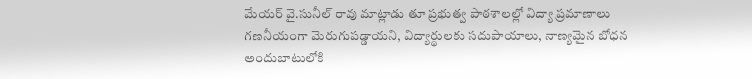మేయర్ వై.సునీల్ రావు మాట్లాడు తూ ప్రభుత్వ పాఠశాలల్లో విద్యా ప్రమాణాలు గణనీయంగా మెరుగుపడ్డాయని, విద్యార్థులకు సదుపాయాలు, నాణ్యమైన బోధన అందుబాటులోకి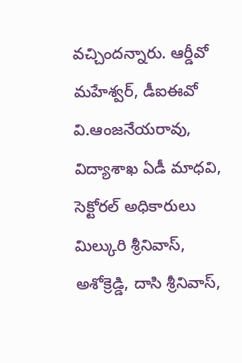వచ్చిందన్నారు. ఆర్డీవో మహేశ్వర్, డీఐఈవో వి.ఆంజనేయరావు, విద్యాశాఖ ఏడీ మాధవి, సెక్టోరల్ అధికారులు మిల్కురి శ్రీనివాస్, అశోక్రెడ్డి, దాసి శ్రీనివాస్,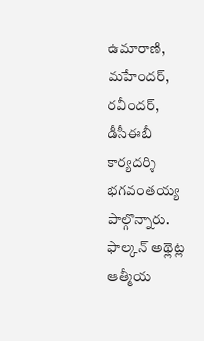ఉమారాణి, మహేందర్, రవీందర్, డీసీఈబీ కార్యదర్శి భగవంతయ్య పాల్గొన్నారు.
ఫాల్కన్ అథ్లెట్ల ఆత్మీయ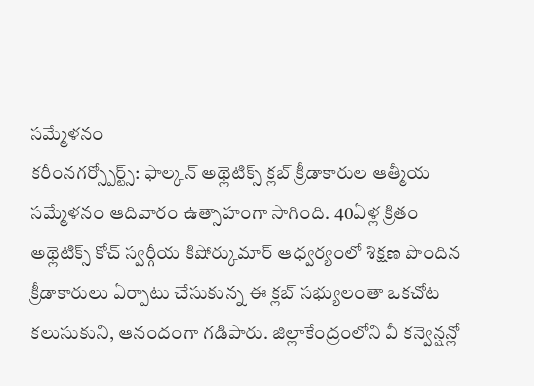సమ్మేళనం
కరీంనగర్స్పోర్ట్స్: ఫాల్కన్ అథ్లెటిక్స్ క్లబ్ క్రీడాకారుల ఆత్మీయ సమ్మేళనం ఆదివారం ఉత్సాహంగా సాగింది. 40ఏళ్ల క్రితం అథ్లెటిక్స్ కోచ్ స్వర్గీయ కిషోర్కుమార్ ఆధ్వర్యంలో శిక్షణ పొందిన క్రీడాకారులు ఏర్పాటు చేసుకున్న ఈ క్లబ్ సభ్యులంతా ఒకచోట కలుసుకుని, ఆనందంగా గడిపారు. జిల్లాకేంద్రంలోని వీ కన్వెన్షన్లో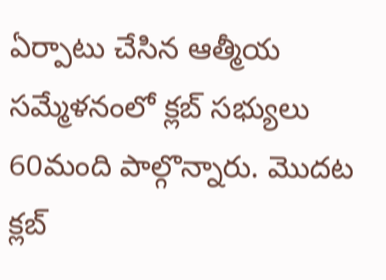ఏర్పాటు చేసిన ఆత్మీయ సమ్మేళనంలో క్లబ్ సభ్యులు 60మంది పాల్గొన్నారు. మొదట క్లబ్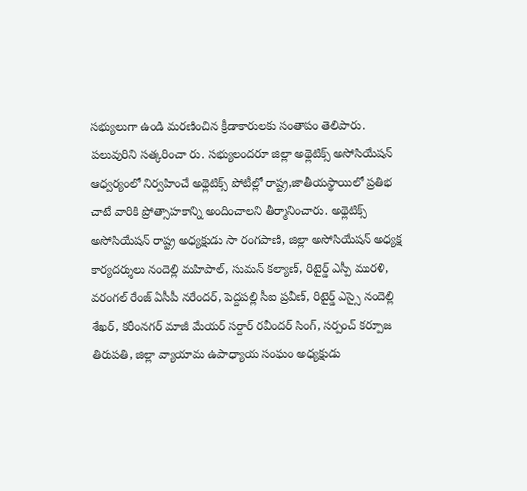సభ్యులుగా ఉండి మరణించిన క్రీడాకారులకు సంతాపం తెలిపారు. పలువురిని సత్కరించా రు. సభ్యులందరూ జిల్లా అథ్లెటిక్స్ అసోసియేషన్ ఆధ్వర్యంలో నిర్వహించే అథ్లెటిక్స్ పోటీల్లో రాష్ట్ర,జాతీయస్థాయిలో ప్రతిభ చాటే వారికి ప్రోత్సాహకాన్ని అందించాలని తీర్మానించారు. అథ్లెటిక్స్ అసోసియేషన్ రాష్ట్ర అధ్యక్షుడు సా రంగపాణి, జిల్లా అసోసియేషన్ అధ్యక్ష కార్యదర్శులు నందెల్లి మహిపాల్, సుమన్ కల్యాణ్, రిటైర్డ్ ఎస్పీ మురళి, వరంగల్ రేంజ్ ఏసీపీ నరేందర్, పెద్దపల్లి సీఐ ప్రవీణ్, రిటైర్డ్ ఎస్సై నందెల్లి శేఖర్, కరీంనగర్ మాజీ మేయర్ సర్దార్ రవీందర్ సింగ్, సర్పంచ్ కర్పూజ తిరుపతి, జిల్లా వ్యాయామ ఉపాధ్యాయ సంఘం అధ్యక్షుడు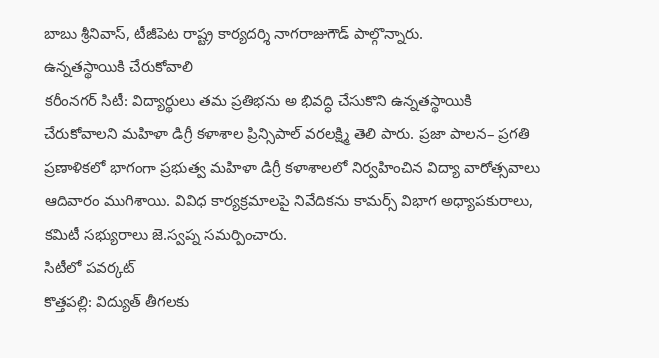బాబు శ్రీనివాస్, టీజీపెట రాష్ట్ర కార్యదర్శి నాగరాజుగౌడ్ పాల్గొన్నారు.
ఉన్నతస్థాయికి చేరుకోవాలి
కరీంనగర్ సిటీ: విద్యార్థులు తమ ప్రతిభను అ భివద్ధి చేసుకొని ఉన్నతస్థాయికి చేరుకోవాలని మహిళా డిగ్రీ కళాశాల ప్రిన్సిపాల్ వరలక్ష్మి తెలి పారు. ప్రజా పాలన– ప్రగతి ప్రణాళికలో భాగంగా ప్రభుత్వ మహిళా డిగ్రీ కళాశాలలో నిర్వహించిన విద్యా వారోత్సవాలు ఆదివారం ముగిశాయి. వివిధ కార్యక్రమాలపై నివేదికను కామర్స్ విభాగ అధ్యాపకురాలు, కమిటీ సభ్యురాలు జె.స్వప్న సమర్పించారు.
సిటీలో పవర్కట్
కొత్తపల్లి: విద్యుత్ తీగలకు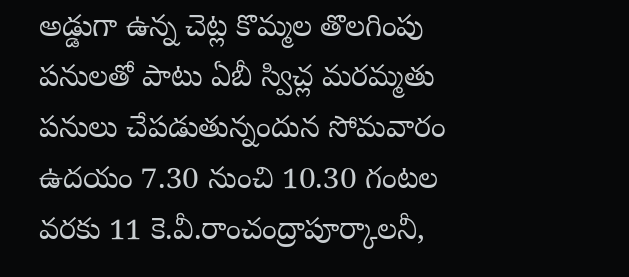అడ్డుగా ఉన్న చెట్ల కొమ్మల తొలగింపు పనులతో పాటు ఏబీ స్విచ్ల మరమ్మతు పనులు చేపడుతున్నందున సోమవారం ఉదయం 7.30 నుంచి 10.30 గంటల వరకు 11 కె.వీ.రాంచంద్రాపూర్కాలనీ,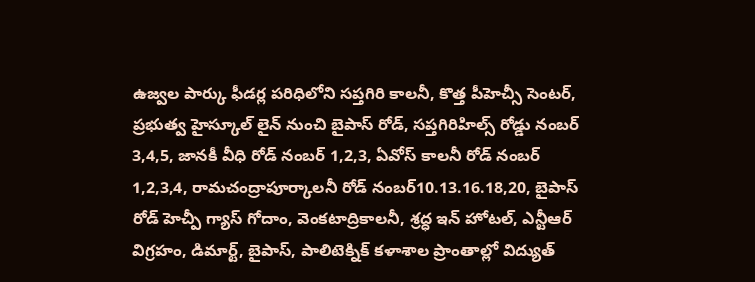ఉజ్వల పార్కు ఫీడర్ల పరిధిలోని సప్తగిరి కాలనీ, కొత్త పీహెచ్సీ సెంటర్, ప్రభుత్వ హైస్కూల్ లైన్ నుంచి బైపాస్ రోడ్, సప్తగిరిహిల్స్ రోడ్డు నంబర్ 3,4,5, జానకీ వీధి రోడ్ నంబర్ 1,2,3, ఏవోస్ కాలనీ రోడ్ నంబర్ 1,2,3,4, రామచంద్రాపూర్కాలనీ రోడ్ నంబర్10.13.16.18,20, బైపాస్ రోడ్ హెచ్పీ గ్యాస్ గోదాం, వెంకటాద్రికాలనీ, శ్రద్ధ ఇన్ హోటల్, ఎన్టీఆర్ విగ్రహం, డిమార్ట్, బైపాస్, పాలిటెక్నిక్ కళాశాల ప్రాంతాల్లో విద్యుత్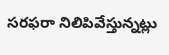సరఫరా నిలిపివేస్తున్నట్లు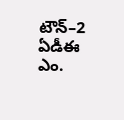టౌన్–2 ఏడీఈ ఎం.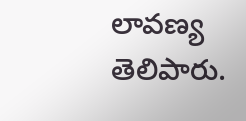లావణ్య తెలిపారు.